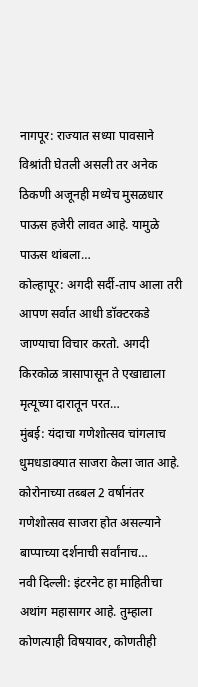नागपूर: राज्यात सध्या पावसाने विश्रांती घेतली असली तर अनेक ठिकणी अजूनही मध्येच मुसळधार पाऊस हजेरी लावत आहे. यामुळे पाऊस थांबला…
कोल्हापूर: अगदी सर्दी-ताप आला तरी आपण सर्वात आधी डॉक्टरकडे जाण्याचा विचार करतो. अगदी किरकोळ त्रासापासून ते एखाद्याला मृत्यूच्या दारातून परत…
मुंबई: यंदाचा गणेशोत्सव चांगलाच धुमधडाक्यात साजरा केला जात आहे. कोरोनाच्या तब्बल 2 वर्षानंतर गणेशोत्सव साजरा होत असल्याने बाप्पाच्या दर्शनाची सर्वांनाच…
नवी दिल्ली: इंटरनेट हा माहितीचा अथांग महासागर आहे. तुम्हाला कोणत्याही विषयावर, कोणतीही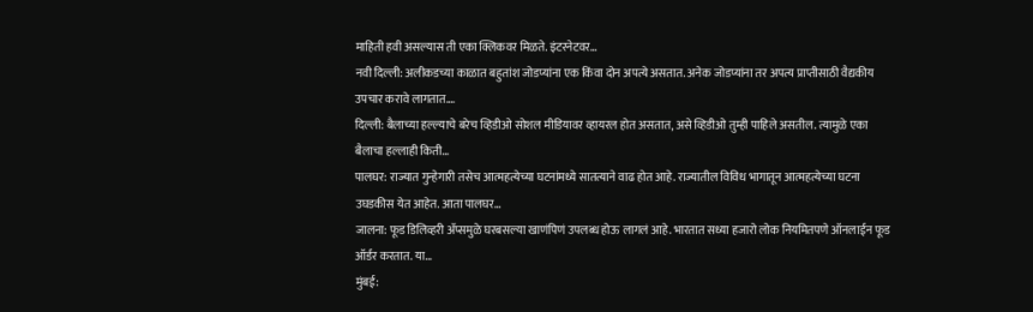माहिती हवी असल्यास ती एका क्लिकवर मिळते. इंटरनेटवर…
नवी दिल्ली: अलीकडच्या काळात बहुतांश जोडप्यांना एक किंवा दोन अपत्ये असतात. अनेक जोडप्यांना तर अपत्य प्राप्तीसाठी वैद्यकीय उपचार करावे लागतात.…
दिल्ली: बैलाच्या हल्ल्याचे बरेच व्हिडीओ सोशल मीडियावर व्हायरल होत असतात, असे व्हिडीओ तुम्ही पाहिले असतील. त्यामुळे एका बैलाचा हल्लाही किती…
पालघर: राज्यात गुन्हेगारी तसेच आत्महत्येच्या घटनांमध्ये सातत्याने वाढ होत आहे. राज्यातील विविध भागातून आत्महत्येच्या घटना उघडकीस येत आहेत. आता पालघर…
जालना: फूड डिलिव्हरी ॲप्समुळे घरबसल्या खाणंपिणं उपलब्ध होऊ लागलं आहे. भारतात सध्या हजारो लोक नियमितपणे ऑनलाईन फूड ऑर्डर करतात. या…
मुंबई: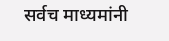सर्वच माध्यमांनी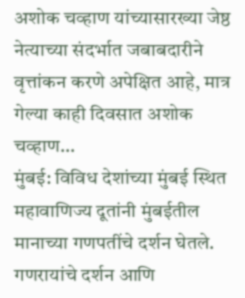अशोक चव्हाण यांच्यासारख्या जेष्ठ नेत्याच्या संदर्भात जबाबदारीने वृत्तांकन करणे अपेक्षित आहे, मात्र गेल्या काही दिवसात अशोक चव्हाण…
मुंबई: विविध देशांच्या मुंबई स्थित महावाणिज्य दूतांनी मुंबईतील मानाच्या गणपतींचे दर्शन घेतले. गणरायांचे दर्शन आणि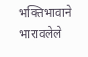भक्तिभावाने भारावलेले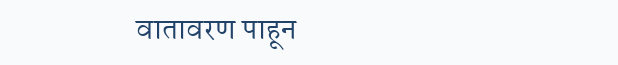वातावरण पाहून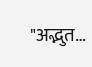"अद्भुत…